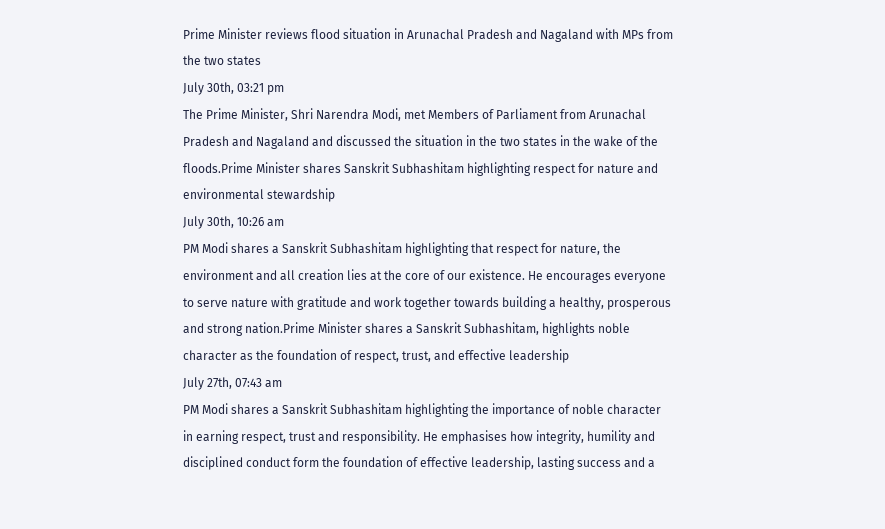Prime Minister reviews flood situation in Arunachal Pradesh and Nagaland with MPs from the two states
July 30th, 03:21 pm
The Prime Minister, Shri Narendra Modi, met Members of Parliament from Arunachal Pradesh and Nagaland and discussed the situation in the two states in the wake of the floods.Prime Minister shares Sanskrit Subhashitam highlighting respect for nature and environmental stewardship
July 30th, 10:26 am
PM Modi shares a Sanskrit Subhashitam highlighting that respect for nature, the environment and all creation lies at the core of our existence. He encourages everyone to serve nature with gratitude and work together towards building a healthy, prosperous and strong nation.Prime Minister shares a Sanskrit Subhashitam, highlights noble character as the foundation of respect, trust, and effective leadership
July 27th, 07:43 am
PM Modi shares a Sanskrit Subhashitam highlighting the importance of noble character in earning respect, trust and responsibility. He emphasises how integrity, humility and disciplined conduct form the foundation of effective leadership, lasting success and a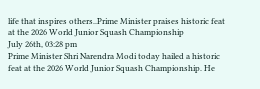life that inspires others..Prime Minister praises historic feat at the 2026 World Junior Squash Championship
July 26th, 03:28 pm
Prime Minister Shri Narendra Modi today hailed a historic feat at the 2026 World Junior Squash Championship. He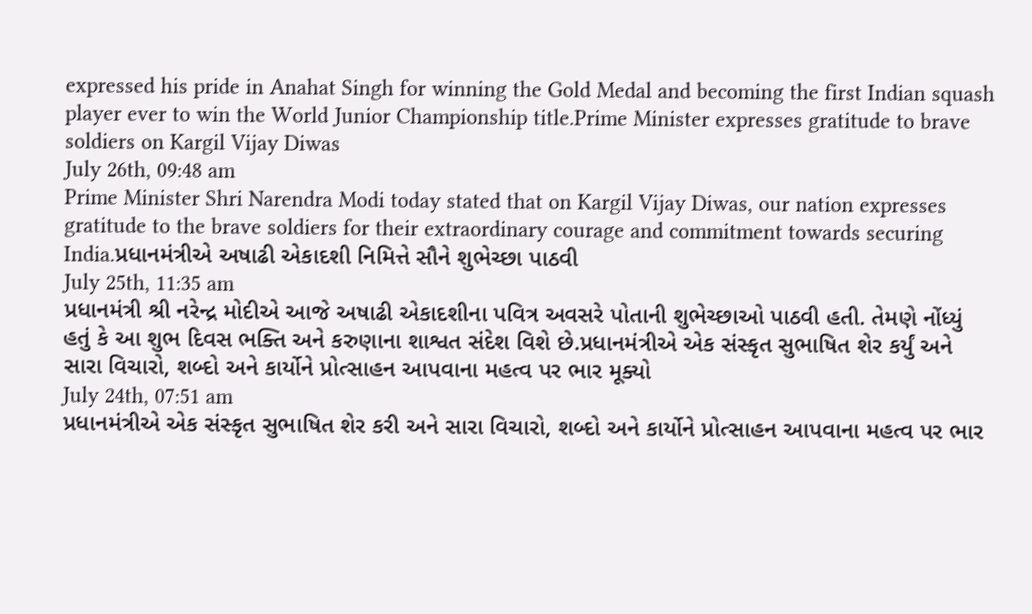expressed his pride in Anahat Singh for winning the Gold Medal and becoming the first Indian squash player ever to win the World Junior Championship title.Prime Minister expresses gratitude to brave soldiers on Kargil Vijay Diwas
July 26th, 09:48 am
Prime Minister Shri Narendra Modi today stated that on Kargil Vijay Diwas, our nation expresses gratitude to the brave soldiers for their extraordinary courage and commitment towards securing India.પ્રધાનમંત્રીએ અષાઢી એકાદશી નિમિત્તે સૌને શુભેચ્છા પાઠવી
July 25th, 11:35 am
પ્રધાનમંત્રી શ્રી નરેન્દ્ર મોદીએ આજે અષાઢી એકાદશીના પવિત્ર અવસરે પોતાની શુભેચ્છાઓ પાઠવી હતી. તેમણે નોંધ્યું હતું કે આ શુભ દિવસ ભક્તિ અને કરુણાના શાશ્વત સંદેશ વિશે છે.પ્રધાનમંત્રીએ એક સંસ્કૃત સુભાષિત શેર કર્યું અને સારા વિચારો, શબ્દો અને કાર્યોને પ્રોત્સાહન આપવાના મહત્વ પર ભાર મૂક્યો
July 24th, 07:51 am
પ્રધાનમંત્રીએ એક સંસ્કૃત સુભાષિત શેર કરી અને સારા વિચારો, શબ્દો અને કાર્યોને પ્રોત્સાહન આપવાના મહત્વ પર ભાર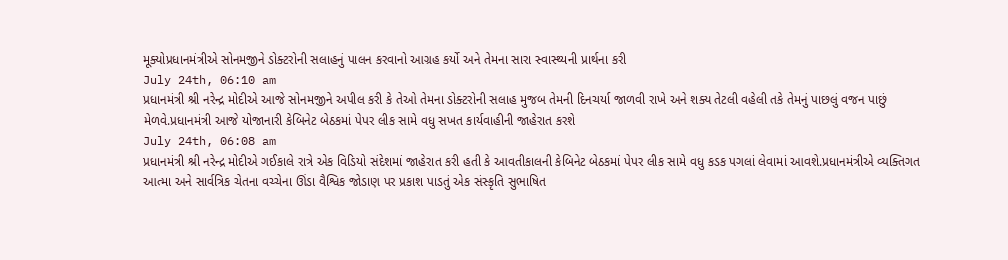મૂક્યોપ્રધાનમંત્રીએ સોનમજીને ડોક્ટરોની સલાહનું પાલન કરવાનો આગ્રહ કર્યો અને તેમના સારા સ્વાસ્થ્યની પ્રાર્થના કરી
July 24th, 06:10 am
પ્રધાનમંત્રી શ્રી નરેન્દ્ર મોદીએ આજે સોનમજીને અપીલ કરી કે તેઓ તેમના ડોક્ટરોની સલાહ મુજબ તેમની દિનચર્યા જાળવી રાખે અને શક્ય તેટલી વહેલી તકે તેમનું પાછલું વજન પાછું મેળવે.પ્રધાનમંત્રી આજે યોજાનારી કેબિનેટ બેઠકમાં પેપર લીક સામે વધુ સખત કાર્યવાહીની જાહેરાત કરશે
July 24th, 06:08 am
પ્રધાનમંત્રી શ્રી નરેન્દ્ર મોદીએ ગઈકાલે રાત્રે એક વિડિયો સંદેશમાં જાહેરાત કરી હતી કે આવતીકાલની કેબિનેટ બેઠકમાં પેપર લીક સામે વધુ કડક પગલાં લેવામાં આવશે.પ્રધાનમંત્રીએ વ્યક્તિગત આત્મા અને સાર્વત્રિક ચેતના વચ્ચેના ઊંડા વૈશ્વિક જોડાણ પર પ્રકાશ પાડતું એક સંસ્કૃતિ સુભાષિત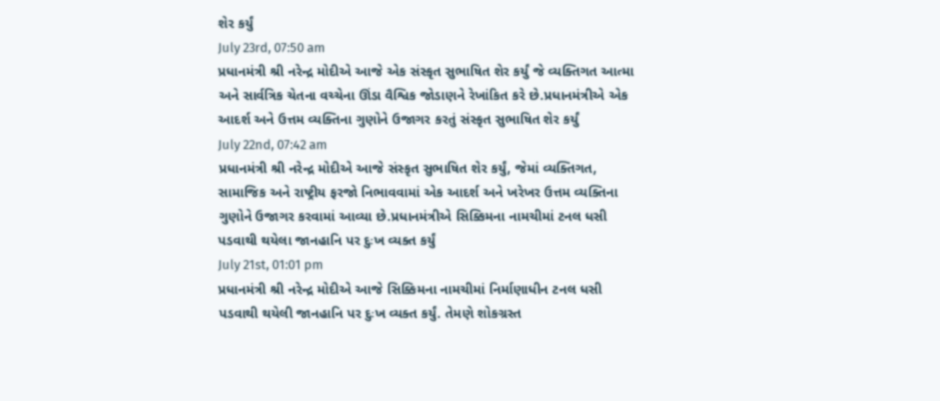શેર કર્યું
July 23rd, 07:50 am
પ્રધાનમંત્રી શ્રી નરેન્દ્ર મોદીએ આજે એક સંસ્કૃત સુભાષિત શેર કર્યું જે વ્યક્તિગત આત્મા અને સાર્વત્રિક ચેતના વચ્ચેના ઊંડા વૈશ્વિક જોડાણને રેખાંકિત કરે છે.પ્રધાનમંત્રીએ એક આદર્શ અને ઉત્તમ વ્યક્તિના ગુણોને ઉજાગર કરતું સંસ્કૃત સુભાષિત શેર કર્યું
July 22nd, 07:42 am
પ્રધાનમંત્રી શ્રી નરેન્દ્ર મોદીએ આજે સંસ્કૃત સુભાષિત શેર કર્યું, જેમાં વ્યક્તિગત, સામાજિક અને રાષ્ટ્રીય ફરજો નિભાવવામાં એક આદર્શ અને ખરેખર ઉત્તમ વ્યક્તિના ગુણોને ઉજાગર કરવામાં આવ્યા છે.પ્રધાનમંત્રીએ સિક્કિમના નામચીમાં ટનલ ધસી પડવાથી થયેલા જાનહાનિ પર દુઃખ વ્યક્ત કર્યું
July 21st, 01:01 pm
પ્રધાનમંત્રી શ્રી નરેન્દ્ર મોદીએ આજે સિક્કિમના નામચીમાં નિર્માણાધીન ટનલ ધસી પડવાથી થયેલી જાનહાનિ પર દુઃખ વ્યક્ત કર્યું. તેમણે શોકગ્રસ્ત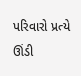પરિવારો પ્રત્યે ઊંડી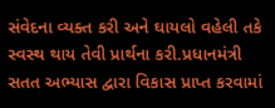સંવેદના વ્યક્ત કરી અને ઘાયલો વહેલી તકે સ્વસ્થ થાય તેવી પ્રાર્થના કરી.પ્રધાનમંત્રી સતત અભ્યાસ દ્વારા વિકાસ પ્રાપ્ત કરવામાં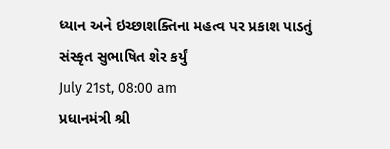ધ્યાન અને ઇચ્છાશક્તિના મહત્વ પર પ્રકાશ પાડતું સંસ્કૃત સુભાષિત શેર કર્યું
July 21st, 08:00 am
પ્રધાનમંત્રી શ્રી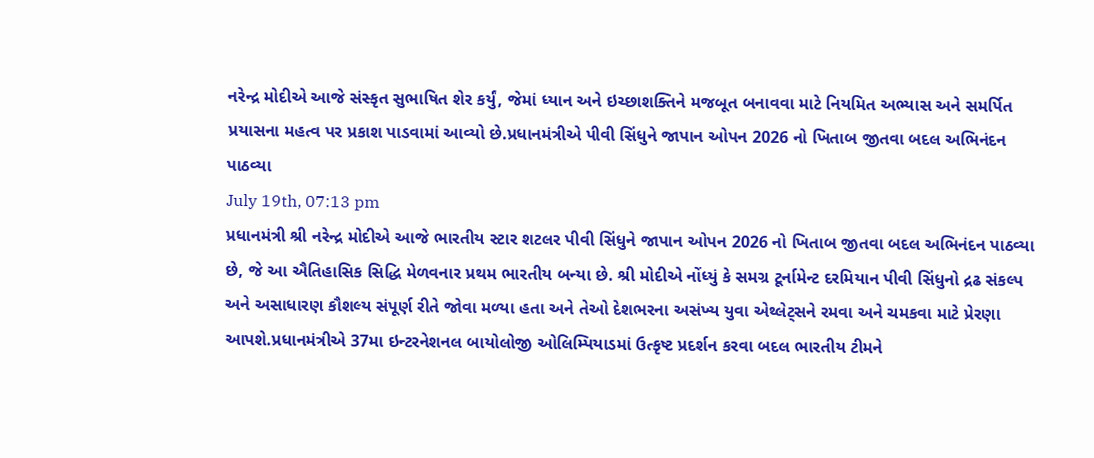નરેન્દ્ર મોદીએ આજે સંસ્કૃત સુભાષિત શેર કર્યું, જેમાં ધ્યાન અને ઇચ્છાશક્તિને મજબૂત બનાવવા માટે નિયમિત અભ્યાસ અને સમર્પિત પ્રયાસના મહત્વ પર પ્રકાશ પાડવામાં આવ્યો છે.પ્રધાનમંત્રીએ પીવી સિંધુને જાપાન ઓપન 2026 નો ખિતાબ જીતવા બદલ અભિનંદન પાઠવ્યા
July 19th, 07:13 pm
પ્રધાનમંત્રી શ્રી નરેન્દ્ર મોદીએ આજે ભારતીય સ્ટાર શટલર પીવી સિંધુને જાપાન ઓપન 2026 નો ખિતાબ જીતવા બદલ અભિનંદન પાઠવ્યા છે, જે આ ઐતિહાસિક સિદ્ધિ મેળવનાર પ્રથમ ભારતીય બન્યા છે. શ્રી મોદીએ નોંધ્યું કે સમગ્ર ટૂર્નામેન્ટ દરમિયાન પીવી સિંધુનો દ્રઢ સંકલ્પ અને અસાધારણ કૌશલ્ય સંપૂર્ણ રીતે જોવા મળ્યા હતા અને તેઓ દેશભરના અસંખ્ય યુવા એથ્લેટ્સને રમવા અને ચમકવા માટે પ્રેરણા આપશે.પ્રધાનમંત્રીએ 37મા ઇન્ટરનેશનલ બાયોલોજી ઓલિમ્પિયાડમાં ઉત્કૃષ્ટ પ્રદર્શન કરવા બદલ ભારતીય ટીમને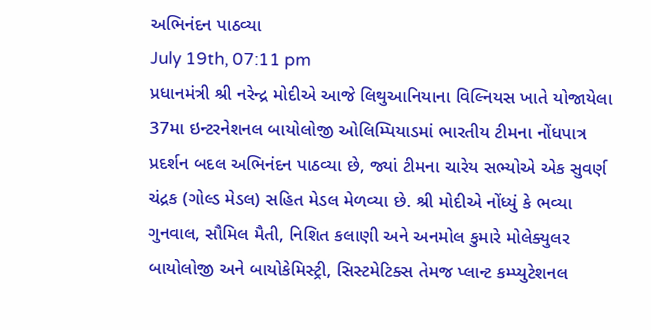અભિનંદન પાઠવ્યા
July 19th, 07:11 pm
પ્રધાનમંત્રી શ્રી નરેન્દ્ર મોદીએ આજે લિથુઆનિયાના વિલ્નિયસ ખાતે યોજાયેલા 37મા ઇન્ટરનેશનલ બાયોલોજી ઓલિમ્પિયાડમાં ભારતીય ટીમના નોંધપાત્ર પ્રદર્શન બદલ અભિનંદન પાઠવ્યા છે, જ્યાં ટીમના ચારેય સભ્યોએ એક સુવર્ણ ચંદ્રક (ગોલ્ડ મેડલ) સહિત મેડલ મેળવ્યા છે. શ્રી મોદીએ નોંધ્યું કે ભવ્યા ગુનવાલ, સૌમિલ મૈતી, નિશિત કલાણી અને અનમોલ કુમારે મોલેક્યુલર બાયોલોજી અને બાયોકેમિસ્ટ્રી, સિસ્ટમેટિક્સ તેમજ પ્લાન્ટ કમ્પ્યુટેશનલ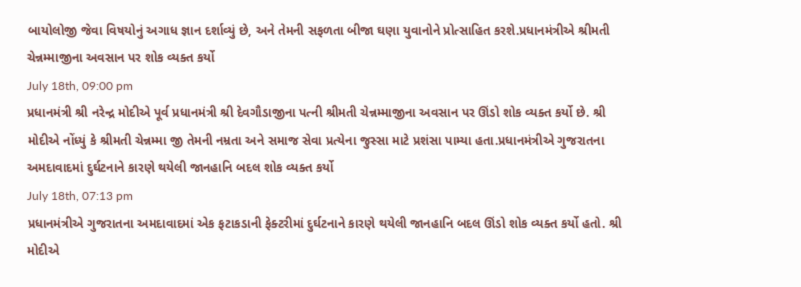બાયોલોજી જેવા વિષયોનું અગાધ જ્ઞાન દર્શાવ્યું છે, અને તેમની સફળતા બીજા ઘણા યુવાનોને પ્રોત્સાહિત કરશે.પ્રધાનમંત્રીએ શ્રીમતી ચેન્નમ્માજીના અવસાન પર શોક વ્યક્ત કર્યો
July 18th, 09:00 pm
પ્રધાનમંત્રી શ્રી નરેન્દ્ર મોદીએ પૂર્વ પ્રધાનમંત્રી શ્રી દેવગૌડાજીના પત્ની શ્રીમતી ચેન્નમ્માજીના અવસાન પર ઊંડો શોક વ્યક્ત કર્યો છે. શ્રી મોદીએ નોંધ્યું કે શ્રીમતી ચેન્નમ્મા જી તેમની નમ્રતા અને સમાજ સેવા પ્રત્યેના જુસ્સા માટે પ્રશંસા પામ્યા હતા.પ્રધાનમંત્રીએ ગુજરાતના અમદાવાદમાં દુર્ઘટનાને કારણે થયેલી જાનહાનિ બદલ શોક વ્યક્ત કર્યો
July 18th, 07:13 pm
પ્રધાનમંત્રીએ ગુજરાતના અમદાવાદમાં એક ફટાકડાની ફેક્ટરીમાં દુર્ઘટનાને કારણે થયેલી જાનહાનિ બદલ ઊંડો શોક વ્યક્ત કર્યો હતો. શ્રી મોદીએ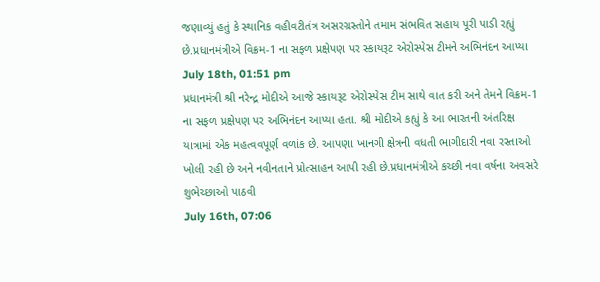જણાવ્યું હતું કે સ્થાનિક વહીવટીતંત્ર અસરગ્રસ્તોને તમામ સંભવિત સહાય પૂરી પાડી રહ્યું છે.પ્રધાનમંત્રીએ વિક્રમ-1 ના સફળ પ્રક્ષેપણ પર સ્કાયરૂટ એરોસ્પેસ ટીમને અભિનંદન આપ્યા
July 18th, 01:51 pm
પ્રધાનમંત્રી શ્રી નરેન્દ્ર મોદીએ આજે સ્કાયરૂટ એરોસ્પેસ ટીમ સાથે વાત કરી અને તેમને વિક્રમ-1 ના સફળ પ્રક્ષેપણ પર અભિનંદન આપ્યા હતા. શ્રી મોદીએ કહ્યું કે આ ભારતની અંતરિક્ષ યાત્રામાં એક મહત્વવપૂર્ણ વળાંક છે. આપણા ખાનગી ક્ષેત્રની વધતી ભાગીદારી નવા રસ્તાઓ ખોલી રહી છે અને નવીનતાને પ્રોત્સાહન આપી રહી છે.પ્રધાનમંત્રીએ કચ્છી નવા વર્ષના અવસરે શુભેચ્છાઓ પાઠવી
July 16th, 07:06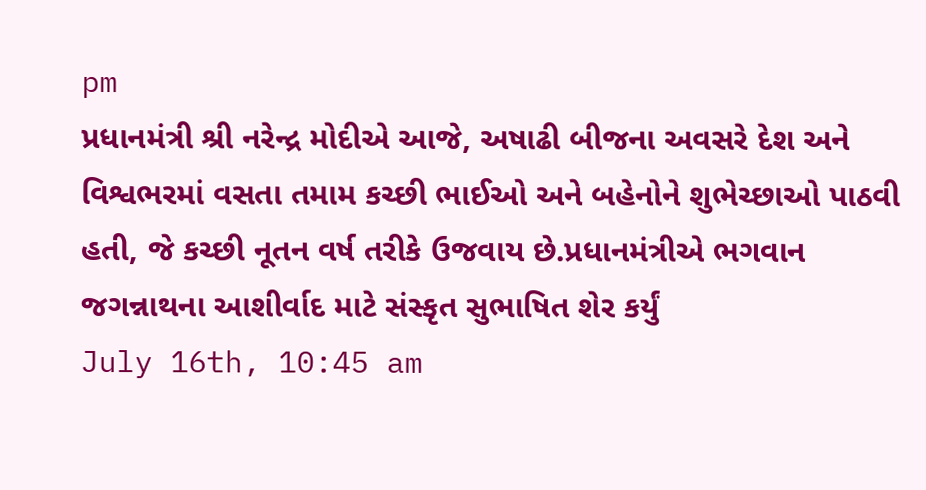pm
પ્રધાનમંત્રી શ્રી નરેન્દ્ર મોદીએ આજે, અષાઢી બીજના અવસરે દેશ અને વિશ્વભરમાં વસતા તમામ કચ્છી ભાઈઓ અને બહેનોને શુભેચ્છાઓ પાઠવી હતી, જે કચ્છી નૂતન વર્ષ તરીકે ઉજવાય છે.પ્રધાનમંત્રીએ ભગવાન જગન્નાથના આશીર્વાદ માટે સંસ્કૃત સુભાષિત શેર કર્યું
July 16th, 10:45 am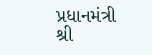પ્રધાનમંત્રી શ્રી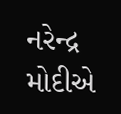નરેન્દ્ર મોદીએ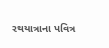રથયાત્રાના પવિત્ર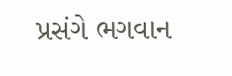પ્રસંગે ભગવાન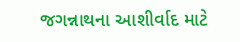જગન્નાથના આશીર્વાદ માટે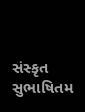સંસ્કૃત સુભાષિતમ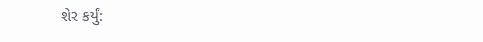શેર કર્યું: